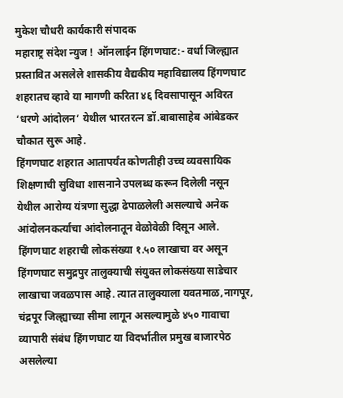मुकेश चौधरी कार्यकारी संपादक
महाराष्ट्र संदेश न्युज ! ऑनलाईन हिंगणघाट:- वर्धा जिल्ह्यात प्रस्तावित असलेले शासकीय वैद्यकीय महाविद्यालय हिंगणघाट शहरातच व्हावे या मागणी करिता ४६ दिवसापासून अविरत ‘धरणे आंदोलन’ येथील भारतरत्न डॉ.बाबासाहेब आंबेडकर चौकात सुरू आहे.
हिंगणघाट शहरात आतापर्यंत कोणतीही उच्च व्यवसायिक शिक्षणाची सुविधा शासनाने उपलब्ध करून दिलेली नसून येथील आरोग्य यंत्रणा सुद्धा ढेपाळलेली असल्याचे अनेक आंदोलनकर्त्याचा आंदोलनातून वेळोवेळी दिसून आले. हिंगणघाट शहराची लोकसंख्या १.५० लाखाचा वर असून हिंगणघाट समुद्रपुर तालुक्याची संयुक्त लोकसंख्या साडेचार लाखाचा जवळपास आहे. त्यात तालुक्याला यवतमाळ,नागपूर, चंद्रपूर जिल्ह्याच्या सीमा लागून असल्यामुळे ४५० गावाचा व्यापारी संबंध हिंगणघाट या विदर्भातील प्रमुख बाजारपेठ असलेल्या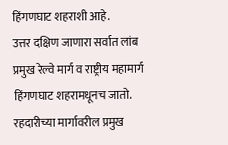हिंगणघाट शहराशी आहे.
उत्तर दक्षिण जाणारा सर्वात लांब प्रमुख रेल्वे मार्ग व राष्ट्रीय महामार्ग हिंगणघाट शहरामधूनच जातो. रहदारीच्या मार्गावरील प्रमुख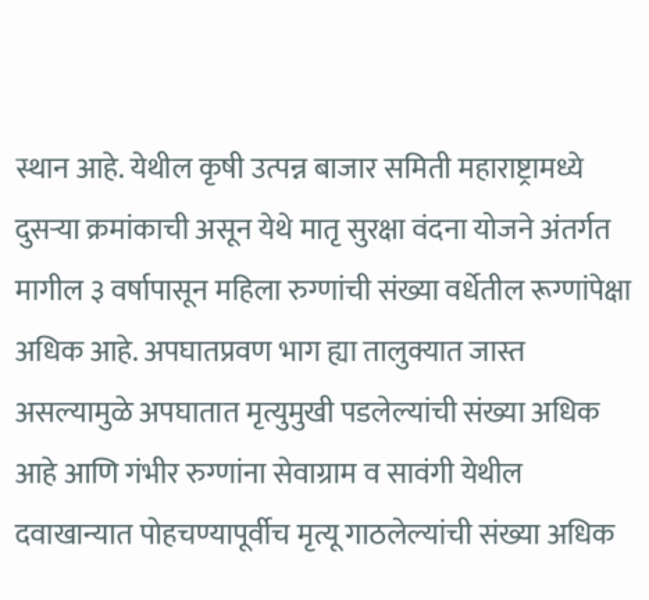स्थान आहे. येथील कृषी उत्पन्न बाजार समिती महाराष्ट्रामध्ये दुसऱ्या क्रमांकाची असून येथे मातृ सुरक्षा वंदना योजने अंतर्गत मागील ३ वर्षापासून महिला रुग्णांची संख्या वर्धेतील रूग्णांपेक्षा अधिक आहे. अपघातप्रवण भाग ह्या तालुक्यात जास्त असल्यामुळे अपघातात मृत्युमुखी पडलेल्यांची संख्या अधिक आहे आणि गंभीर रुग्णांना सेवाग्राम व सावंगी येथील दवाखान्यात पोहचण्यापूर्वीच मृत्यू गाठलेल्यांची संख्या अधिक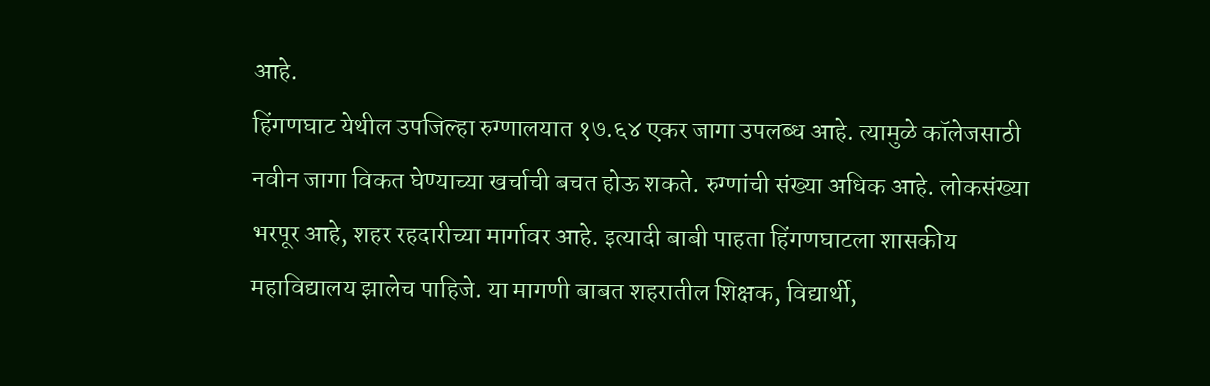आहे.
हिंगणघाट येथील उपजिल्हा रुग्णालयात १७.६४ एकर जागा उपलब्ध आहे. त्यामुळे कॉलेजसाठी नवीन जागा विकत घेण्याच्या खर्चाची बचत होऊ शकते. रुग्णांची संख्या अधिक आहे. लोकसंख्या भरपूर आहे, शहर रहदारीच्या मार्गावर आहे. इत्यादी बाबी पाहता हिंगणघाटला शासकीय महाविद्यालय झालेच पाहिजे. या मागणी बाबत शहरातील शिक्षक, विद्यार्थी,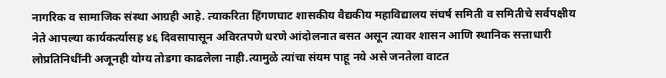नागरिक व सामाजिक संस्था आग्रही आहे. त्याकरिता हिंगणघाट शासकीय वैद्यकीय महाविद्यालय संघर्ष समिती व समितीचे सर्वपक्षीय नेते आपल्या कार्यकर्त्यासह ४६ दिवसापासून अविरतपणे धरणे आंदोलनात बसत असून त्यावर शासन आणि स्थानिक सत्ताधारी लोप्रतिनिधींनी अजूनही योग्य तोडगा काढलेला नाही.त्यामुळे त्यांचा संयम पाहू नये असे जनतेला वाटत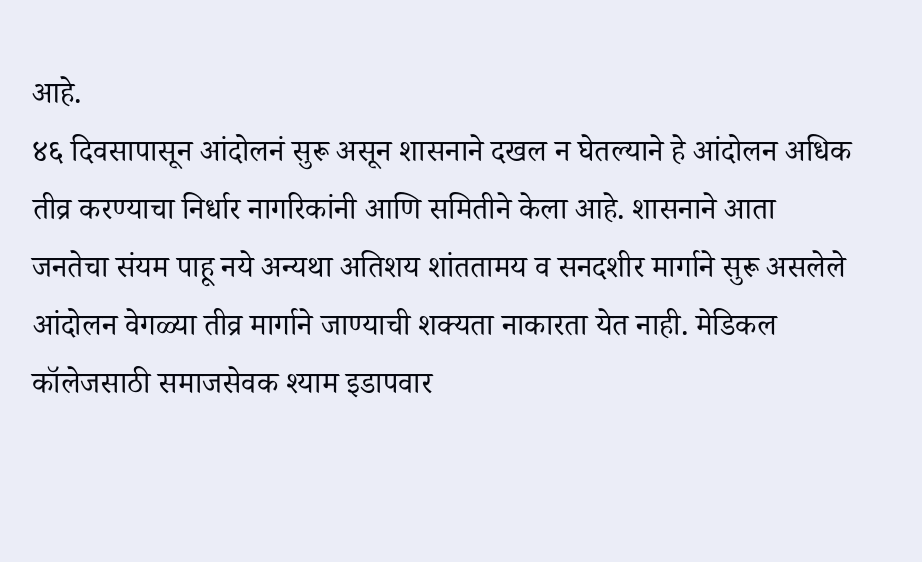आहे.
४६ दिवसापासून आंदोलनं सुरू असून शासनाने दखल न घेतल्याने हे आंदोलन अधिक तीव्र करण्याचा निर्धार नागरिकांनी आणि समितीने केला आहे. शासनाने आता जनतेचा संयम पाहू नये अन्यथा अतिशय शांततामय व सनदशीर मार्गाने सुरू असलेले आंदोलन वेगळ्या तीव्र मार्गाने जाण्याची शक्यता नाकारता येत नाही. मेडिकल कॉलेजसाठी समाजसेवक श्याम इडापवार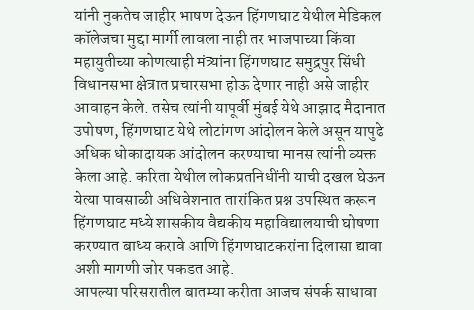यांनी नुकतेच जाहीर भाषण देऊन हिंगणघाट येथील मेडिकल कॉलेजचा मुद्दा मार्गी लावला नाही तर भाजपाच्या किंवा महायुतीच्या कोणत्याही मंत्र्यांना हिंगणघाट समुद्रपुर सिंधी विधानसभा क्षेत्रात प्रचारसभा होऊ देणार नाही असे जाहीर आवाहन केले. तसेच त्यांनी यापूर्वी मुंबई येथे आझाद मैदानात उपोषण, हिंगणघाट येथे लोटांगण आंदोलन केले असून यापुढे अधिक धोकादायक आंदोलन करण्याचा मानस त्यांनी व्यक्त केला आहे. करिता येथील लोकप्रतनिधींनी याची दखल घेऊन येत्या पावसाळी अधिवेशनात तारांकित प्रश्न उपस्थित करून हिंगणघाट मध्ये शासकीय वैद्यकीय महाविद्यालयाची घोषणा करण्यात बाध्य करावे आणि हिंगणघाटकरांना दिलासा द्यावा अशी मागणी जोर पकडत आहे.
आपल्या परिसरातील बातम्या करीता आजच संपर्क साधावा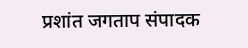प्रशांत जगताप संपादक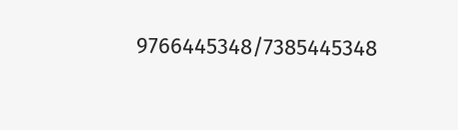9766445348/7385445348